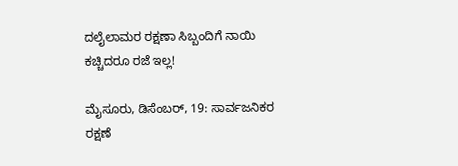ದಲೈಲಾಮರ ರಕ್ಷಣಾ ಸಿಬ್ಬಂದಿಗೆ ನಾಯಿ ಕಚ್ಚಿದರೂ ರಜೆ ಇಲ್ಲ!

ಮೈಸೂರು, ಡಿಸೆಂಬರ್, 19: ಸಾರ್ವಜನಿಕರ ರಕ್ಷಣೆ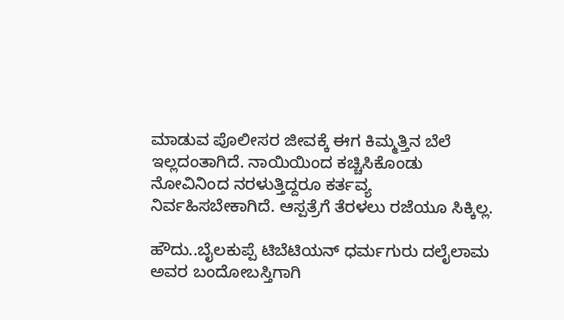ಮಾಡುವ ಪೊಲೀಸರ ಜೀವಕ್ಕೆ ಈಗ ಕಿಮ್ಮತ್ತಿನ ಬೆಲೆ ಇಲ್ಲದಂತಾಗಿದೆ. ನಾಯಿಯಿಂದ ಕಚ್ಚಿಸಿಕೊಂಡು ನೋವಿನಿಂದ ನರಳುತ್ತಿದ್ದರೂ ಕರ್ತವ್ಯ ನಿರ್ವಹಿಸಬೇಕಾಗಿದೆ. ಆಸ್ಪತ್ರೆಗೆ ತೆರಳಲು ರಜೆಯೂ ಸಿಕ್ಕಿಲ್ಲ.

ಹೌದು..ಬೈಲಕುಪ್ಪೆ ಟಿಬೆಟಿಯನ್ ಧರ್ಮಗುರು ದಲೈಲಾಮ ಅವರ ಬಂದೋಬಸ್ತಿಗಾಗಿ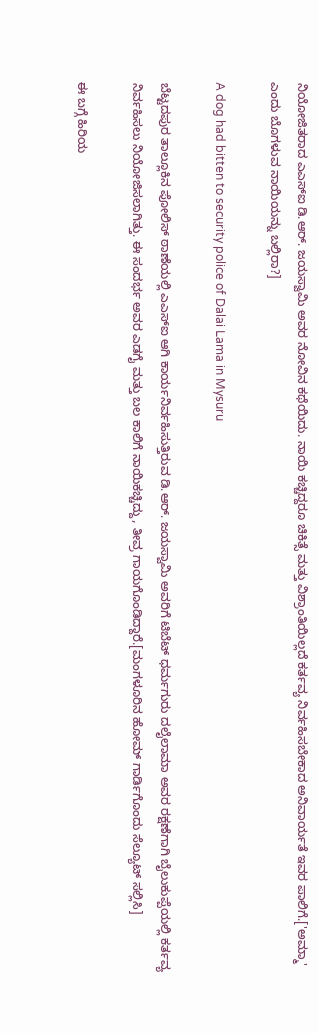ನಿಯೋಜಿತರಾದ ಎಎಸ್ಐ ಡಿ.ಆರ್. ಜಯಸ್ವಾಮಿ ಅವರ ನೋವಿನ ಕಥೆಯಿದು. ನಾಯಿ ಕಚ್ಚಿದ್ದರೂ ಚಿಕಿತ್ಸೆ ಮತ್ತು ವಿಶ್ರಾಂತಿಯಿಲ್ಲದೆ ಕರ್ತವ್ಯ ನಿರ್ವಹಿಸಬೇಕಾದ ಅನಿವಾರ್ಯತೆ ಇವರ ಪಾಲಿಗೆ.['ಅಮ್ಮಾ' ಎಂದು ಬೊಗಳುವ ನಾಯಿಯನ್ನು ಬಲ್ಲಿರಾ?]

A dog had bitten to security police of Dalai Lama in Mysuru

ಬೆಟ್ಟದಪುರ ತಾಲ್ಲೂಕಿನ ಪೋಲಿಸ್ ಠಾಣೆಯಲ್ಲಿ ಎಎಸ್ಐ ಆಗಿ ಕಾರ್ಯನಿರ್ವಹಿಸುತ್ತಿರುವ ಡಿ.ಆರ್. ಜಯಸ್ವಾಮಿ ಅವರಿಗೆ ಟಿಬೆಟ್ ಧರ್ಮಗುರು ದಲೈಲಾಮಾ ಅವರ ರಕ್ಷಣೆಗಾಗಿ ಬೈಲುಕುಪ್ಪೆಯಲ್ಲಿ ಕರ್ತವ್ಯ ನಿರ್ವಹಿಸಲು ನಿಯೋಜಿಸಲಾಗಿತ್ತು. ಈ ಸಂದರ್ಭ ಅವರ ಎಡಗೈ ಮತ್ತು ಬಲ ಕಾಲಿಗೆ ನಾಯಿಕಚ್ಚಿದ್ದು, ತೀವ್ರ ಗಾಯಗೊಂಡಿದ್ದಾರೆ.[ಮಂಗಳೂರಿನ ಹೋಮ್ ಗಾರ್ಡಿಗೊಂದು ಸೆಲ್ಯೂಟ್ ಸಲ್ಲಿಸಿ]

ಈ ಬಗ್ಗೆ ಹಿರಿಯ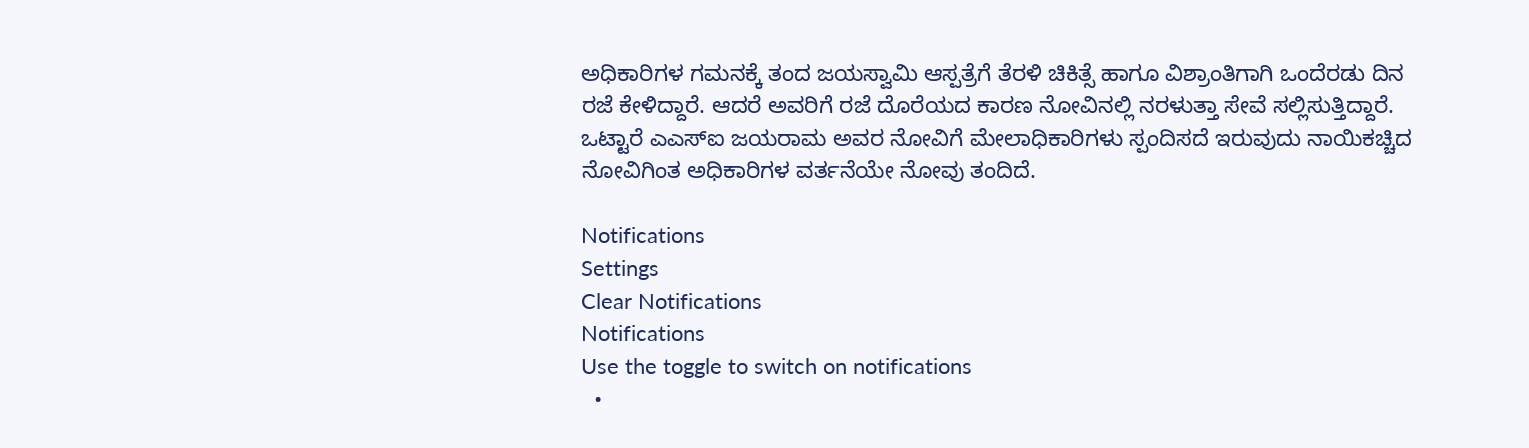ಅಧಿಕಾರಿಗಳ ಗಮನಕ್ಕೆ ತಂದ ಜಯಸ್ವಾಮಿ ಆಸ್ಪತ್ರೆಗೆ ತೆರಳಿ ಚಿಕಿತ್ಸೆ ಹಾಗೂ ವಿಶ್ರಾಂತಿಗಾಗಿ ಒಂದೆರಡು ದಿನ ರಜೆ ಕೇಳಿದ್ದಾರೆ. ಆದರೆ ಅವರಿಗೆ ರಜೆ ದೊರೆಯದ ಕಾರಣ ನೋವಿನಲ್ಲಿ ನರಳುತ್ತಾ ಸೇವೆ ಸಲ್ಲಿಸುತ್ತಿದ್ದಾರೆ. ಒಟ್ಟಾರೆ ಎಎಸ್ಐ ಜಯರಾಮ ಅವರ ನೋವಿಗೆ ಮೇಲಾಧಿಕಾರಿಗಳು ಸ್ಪಂದಿಸದೆ ಇರುವುದು ನಾಯಿಕಚ್ಚಿದ ನೋವಿಗಿಂತ ಅಧಿಕಾರಿಗಳ ವರ್ತನೆಯೇ ನೋವು ತಂದಿದೆ.

Notifications
Settings
Clear Notifications
Notifications
Use the toggle to switch on notifications
  •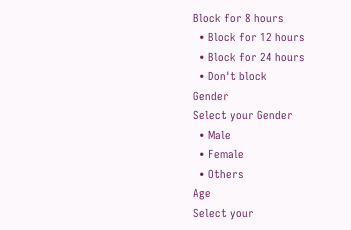Block for 8 hours
  • Block for 12 hours
  • Block for 24 hours
  • Don't block
Gender
Select your Gender
  • Male
  • Female
  • Others
Age
Select your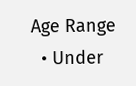Age Range
  • Under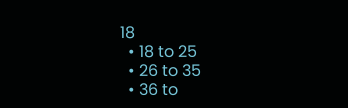18
  • 18 to 25
  • 26 to 35
  • 36 to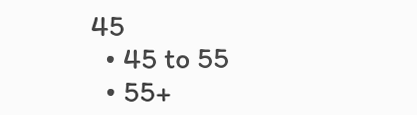45
  • 45 to 55
  • 55+